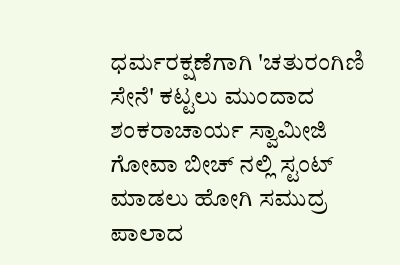ಧರ್ಮರಕ್ಷಣೆಗಾಗಿ 'ಚತುರಂಗಿಣಿ ಸೇನೆ' ಕಟ್ಟಲು ಮುಂದಾದ ಶಂಕರಾಚಾರ್ಯ ಸ್ವಾಮೀಜಿ
ಗೋವಾ ಬೀಚ್ ನಲ್ಲಿ ಸ್ಟಂಟ್ ಮಾಡಲು ಹೋಗಿ ಸಮುದ್ರ ಪಾಲಾದ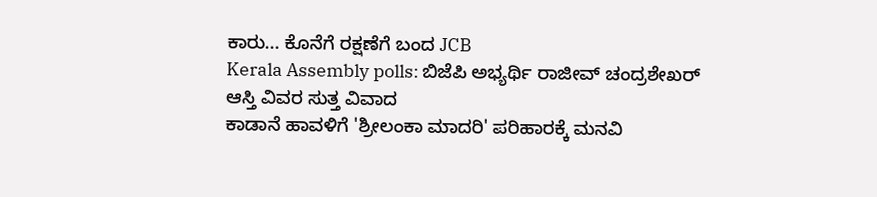ಕಾರು... ಕೊನೆಗೆ ರಕ್ಷಣೆಗೆ ಬಂದ JCB
Kerala Assembly polls: ಬಿಜೆಪಿ ಅಭ್ಯರ್ಥಿ ರಾಜೀವ್ ಚಂದ್ರಶೇಖರ್ ಆಸ್ತಿ ವಿವರ ಸುತ್ತ ವಿವಾದ
ಕಾಡಾನೆ ಹಾವಳಿಗೆ 'ಶ್ರೀಲಂಕಾ ಮಾದರಿ' ಪರಿಹಾರಕ್ಕೆ ಮನವಿ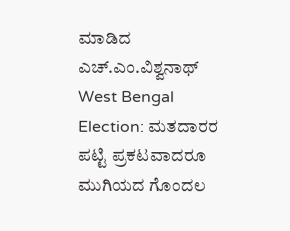ಮಾಡಿದ ಎಚ್.ಎಂ.ವಿಶ್ವನಾಥ್
West Bengal Election: ಮತದಾರರ ಪಟ್ಟಿ ಪ್ರಕಟವಾದರೂ ಮುಗಿಯದ ಗೊಂದಲ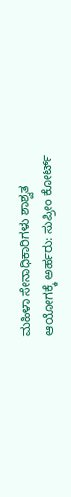ಮಹಿಳಾ ಸೇನಾಧಿಕಾರಿಗಳು ಶಾಶ್ವತ ಆಯೋಗಕ್ಕೆ ಅರ್ಹರು: ಸುಪ್ರೀಂ ಕೋರ್ಟ್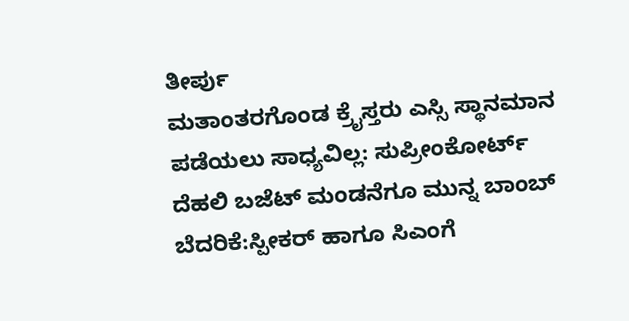ತೀರ್ಪು
ಮತಾಂತರಗೊಂಡ ಕ್ರೈಸ್ತರು ಎಸ್ಸಿ ಸ್ಥಾನಮಾನ ಪಡೆಯಲು ಸಾಧ್ಯವಿಲ್ಲ: ಸುಪ್ರೀಂಕೋರ್ಟ್
ದೆಹಲಿ ಬಜೆಟ್ ಮಂಡನೆಗೂ ಮುನ್ನ ಬಾಂಬ್ ಬೆದರಿಕೆ:ಸ್ಪೀಕರ್ ಹಾಗೂ ಸಿಎಂಗೆ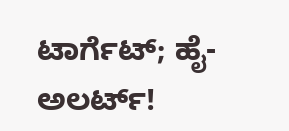ಟಾರ್ಗೆಟ್; ಹೈ-ಅಲರ್ಟ್!